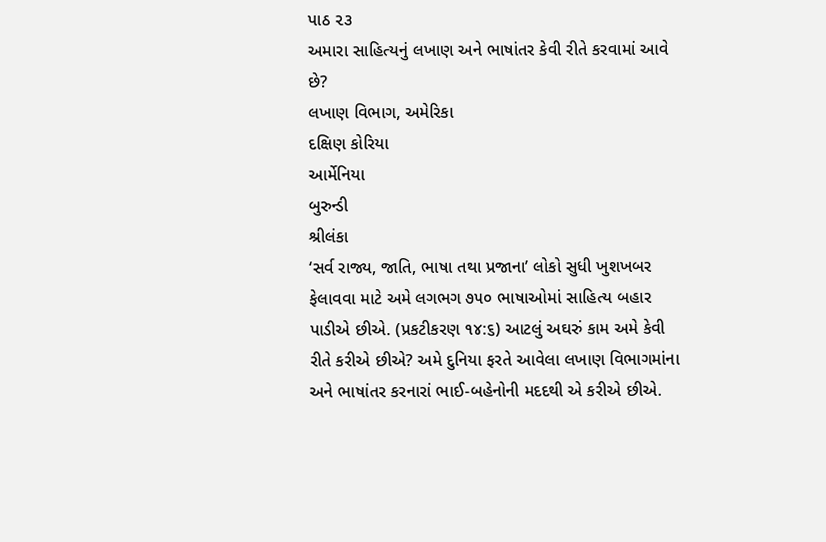પાઠ ૨૩
અમારા સાહિત્યનું લખાણ અને ભાષાંતર કેવી રીતે કરવામાં આવે છે?
લખાણ વિભાગ, અમેરિકા
દક્ષિણ કોરિયા
આર્મેનિયા
બુરુન્ડી
શ્રીલંકા
‘સર્વ રાજ્ય, જાતિ, ભાષા તથા પ્રજાના’ લોકો સુધી ખુશખબર ફેલાવવા માટે અમે લગભગ ૭૫૦ ભાષાઓમાં સાહિત્ય બહાર પાડીએ છીએ. (પ્રકટીકરણ ૧૪:૬) આટલું અઘરું કામ અમે કેવી રીતે કરીએ છીએ? અમે દુનિયા ફરતે આવેલા લખાણ વિભાગમાંના અને ભાષાંતર કરનારાં ભાઈ-બહેનોની મદદથી એ કરીએ છીએ.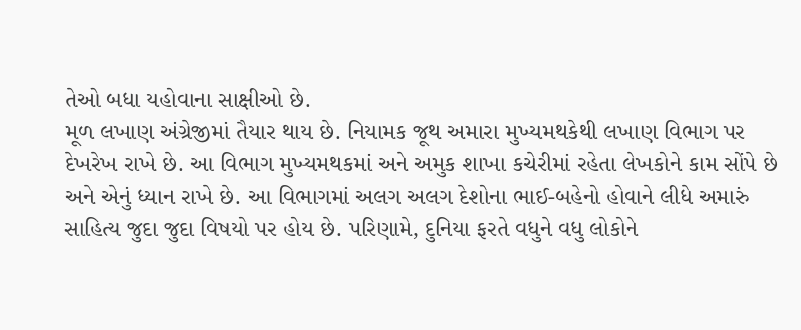તેઓ બધા યહોવાના સાક્ષીઓ છે.
મૂળ લખાણ અંગ્રેજીમાં તૈયાર થાય છે. નિયામક જૂથ અમારા મુખ્યમથકેથી લખાણ વિભાગ પર દેખરેખ રાખે છે. આ વિભાગ મુખ્યમથકમાં અને અમુક શાખા કચેરીમાં રહેતા લેખકોને કામ સોંપે છે અને એનું ધ્યાન રાખે છે. આ વિભાગમાં અલગ અલગ દેશોના ભાઈ-બહેનો હોવાને લીધે અમારું સાહિત્ય જુદા જુદા વિષયો પર હોય છે. પરિણામે, દુનિયા ફરતે વધુને વધુ લોકોને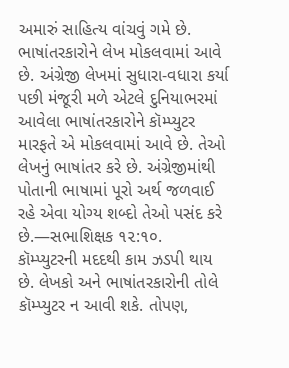અમારું સાહિત્ય વાંચવું ગમે છે.
ભાષાંતરકારોને લેખ મોકલવામાં આવે છે. અંગ્રેજી લેખમાં સુધારા-વધારા કર્યા પછી મંજૂરી મળે એટલે દુનિયાભરમાં આવેલા ભાષાંતરકારોને કૉમ્પ્યુટર મારફતે એ મોકલવામાં આવે છે. તેઓ લેખનું ભાષાંતર કરે છે. અંગ્રેજીમાંથી પોતાની ભાષામાં પૂરો અર્થ જળવાઈ રહે એવા યોગ્ય શબ્દો તેઓ પસંદ કરે છે.—સભાશિક્ષક ૧૨:૧૦.
કૉમ્પ્યુટરની મદદથી કામ ઝડપી થાય છે. લેખકો અને ભાષાંતરકારોની તોલે કૉમ્પ્યુટર ન આવી શકે. તોપણ,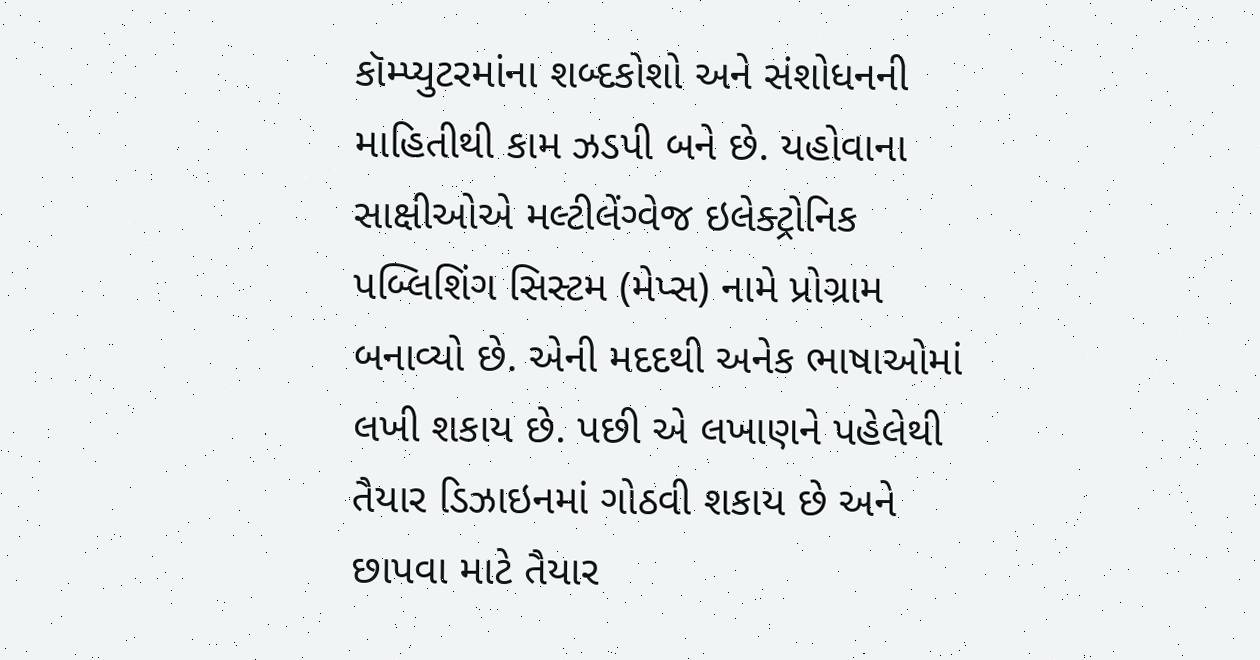કૉમ્પ્યુટરમાંના શબ્દકોશો અને સંશોધનની માહિતીથી કામ ઝડપી બને છે. યહોવાના સાક્ષીઓએ મલ્ટીલેંગ્વેજ ઇલેક્ટ્રોનિક પબ્લિશિંગ સિસ્ટમ (મેપ્સ) નામે પ્રોગ્રામ બનાવ્યો છે. એની મદદથી અનેક ભાષાઓમાં લખી શકાય છે. પછી એ લખાણને પહેલેથી તૈયાર ડિઝાઇનમાં ગોઠવી શકાય છે અને છાપવા માટે તૈયાર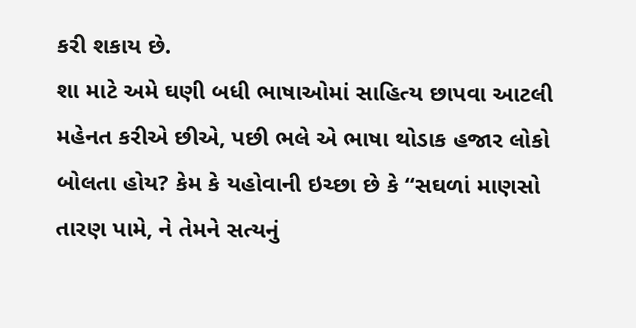કરી શકાય છે.
શા માટે અમે ઘણી બધી ભાષાઓમાં સાહિત્ય છાપવા આટલી મહેનત કરીએ છીએ, પછી ભલે એ ભાષા થોડાક હજાર લોકો બોલતા હોય? કેમ કે યહોવાની ઇચ્છા છે કે “સઘળાં માણસો તારણ પામે, ને તેમને સત્યનું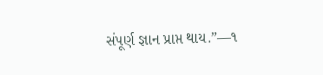સંપૂર્ણ જ્ઞાન પ્રાપ્ત થાય.”—૧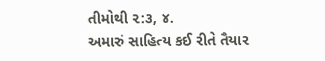તીમોથી ૨:૩, ૪.
અમારું સાહિત્ય કઈ રીતે તૈયાર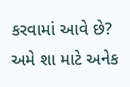કરવામાં આવે છે?
અમે શા માટે અનેક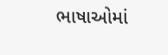ભાષાઓમાં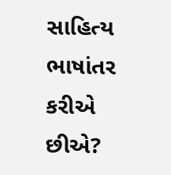સાહિત્ય ભાષાંતર કરીએ છીએ?